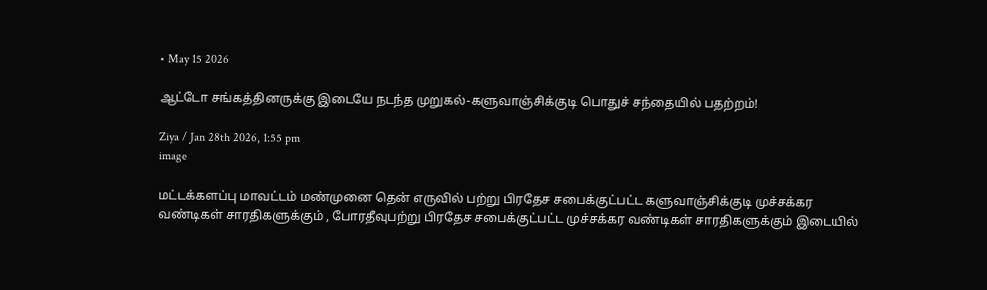• May 15 2026

ஆட்டோ சங்கத்தினருக்கு இடையே நடந்த முறுகல்-களுவாஞ்சிக்குடி பொதுச் சந்தையில் பதற்றம்!

Ziya / Jan 28th 2026, 1:55 pm
image

மட்டக்களப்பு மாவட்டம் மண்முனை தென் எருவில் பற்று பிரதேச சபைக்குட்பட்ட களுவாஞ்சிக்குடி முச்சக்கர வண்டிகள் சாரதிகளுக்கும் , போரதீவுபற்று பிரதேச சபைக்குட்பட்ட முச்சக்கர வண்டிகள் சாரதிகளுக்கும் இடையில்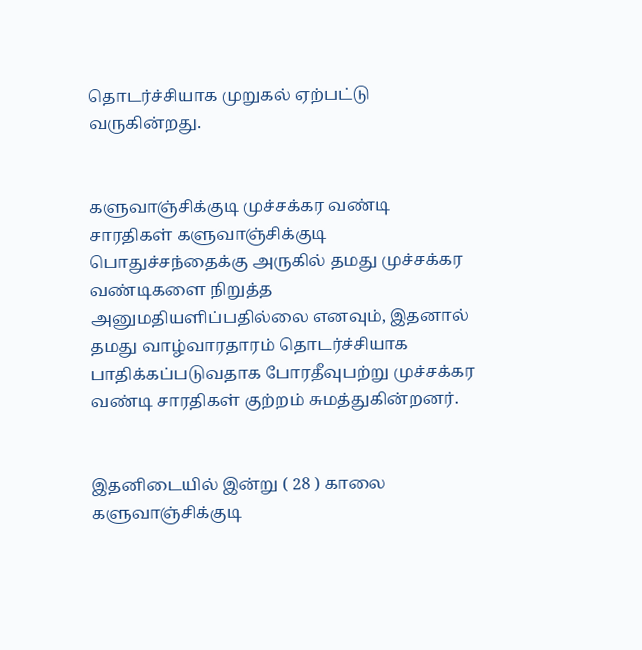தொடர்ச்சியாக முறுகல் ஏற்பட்டு வருகின்றது.


களுவாஞ்சிக்குடி முச்சக்கர வண்டி சாரதிகள் களுவாஞ்சிக்குடி பொதுச்சந்தைக்கு அருகில் தமது முச்சக்கர வண்டிகளை நிறுத்த அனுமதியளிப்பதில்லை எனவும், இதனால் தமது வாழ்வாரதாரம் தொடர்ச்சியாக பாதிக்கப்படுவதாக போரதீவுபற்று முச்சக்கர வண்டி சாரதிகள் குற்றம் சுமத்துகின்றனர்.


இதனிடையில் இன்று ( 28 ) காலை களுவாஞ்சிக்குடி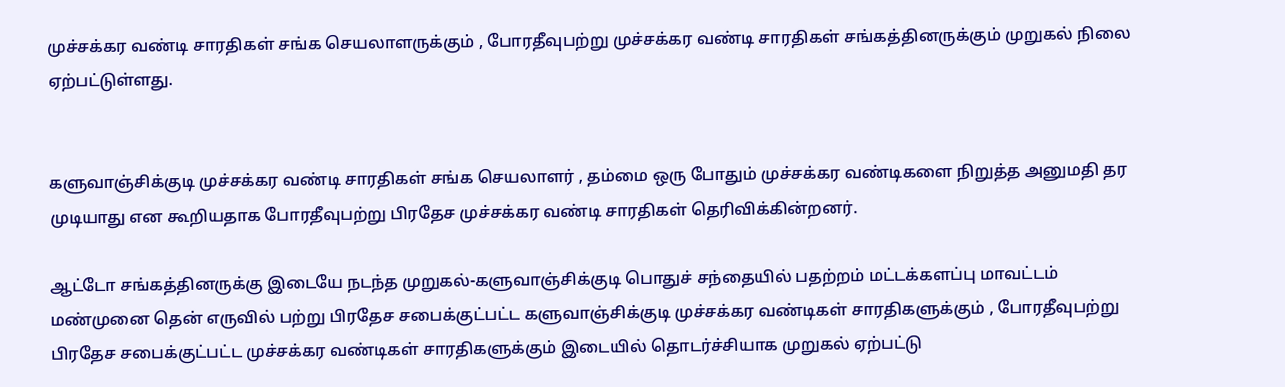முச்சக்கர வண்டி சாரதிகள் சங்க செயலாளருக்கும் , போரதீவுபற்று முச்சக்கர வண்டி சாரதிகள் சங்கத்தினருக்கும் முறுகல் நிலை ஏற்பட்டுள்ளது.


களுவாஞ்சிக்குடி முச்சக்கர வண்டி சாரதிகள் சங்க செயலாளர் , தம்மை ஒரு போதும் முச்சக்கர வண்டிகளை நிறுத்த அனுமதி தர முடியாது என கூறியதாக போரதீவுபற்று பிரதேச முச்சக்கர வண்டி சாரதிகள் தெரிவிக்கின்றனர்.

ஆட்டோ சங்கத்தினருக்கு இடையே நடந்த முறுகல்-களுவாஞ்சிக்குடி பொதுச் சந்தையில் பதற்றம் மட்டக்களப்பு மாவட்டம் மண்முனை தென் எருவில் பற்று பிரதேச சபைக்குட்பட்ட களுவாஞ்சிக்குடி முச்சக்கர வண்டிகள் சாரதிகளுக்கும் , போரதீவுபற்று பிரதேச சபைக்குட்பட்ட முச்சக்கர வண்டிகள் சாரதிகளுக்கும் இடையில் தொடர்ச்சியாக முறுகல் ஏற்பட்டு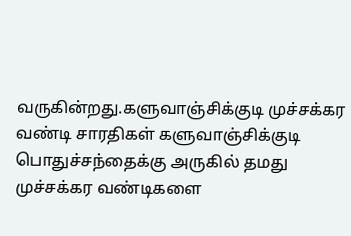வருகின்றது.களுவாஞ்சிக்குடி முச்சக்கர வண்டி சாரதிகள் களுவாஞ்சிக்குடி பொதுச்சந்தைக்கு அருகில் தமது முச்சக்கர வண்டிகளை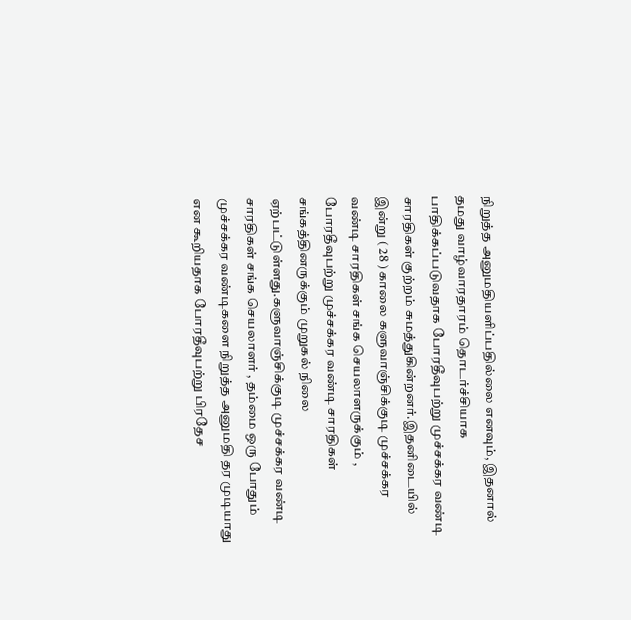நிறுத்த அனுமதியளிப்பதில்லை எனவும், இதனால் தமது வாழ்வாரதாரம் தொடர்ச்சியாக பாதிக்கப்படுவதாக போரதீவுபற்று முச்சக்கர வண்டி சாரதிகள் குற்றம் சுமத்துகின்றனர்.இதனிடையில் இன்று ( 28 ) காலை களுவாஞ்சிக்குடி முச்சக்கர வண்டி சாரதிகள் சங்க செயலாளருக்கும் , போரதீவுபற்று முச்சக்கர வண்டி சாரதிகள் சங்கத்தினருக்கும் முறுகல் நிலை ஏற்பட்டுள்ளது.களுவாஞ்சிக்குடி முச்சக்கர வண்டி சாரதிகள் சங்க செயலாளர் , தம்மை ஒரு போதும் முச்சக்கர வண்டிகளை நிறுத்த அனுமதி தர முடியாது என கூறியதாக போரதீவுபற்று பிரதேச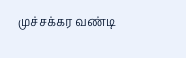முச்சக்கர வண்டி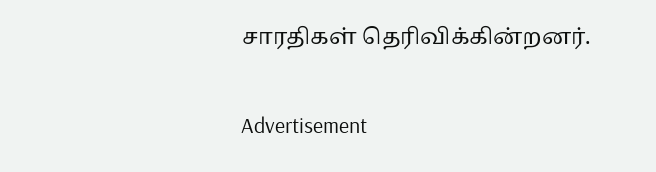சாரதிகள் தெரிவிக்கின்றனர்.

Advertisement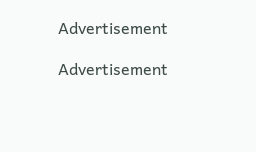Advertisement

Advertisement